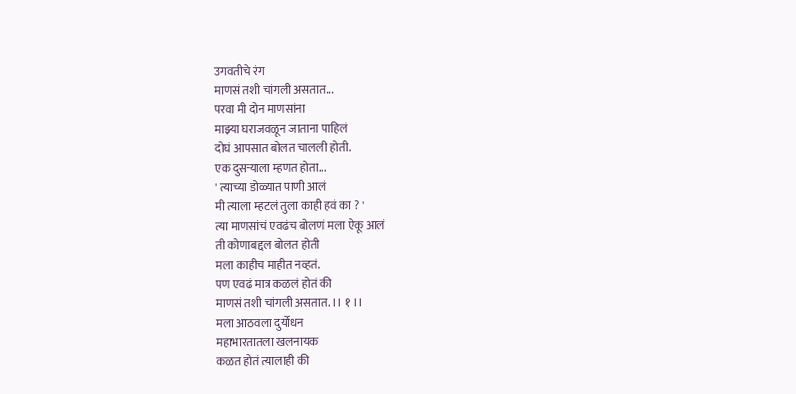उगवतीचे रंग
माणसं तशी चांगली असतात...
परवा मी दोन माणसांना
माझ्या घराजवळून जाताना पाहिलं
दोघं आपसात बोलत चालली होती.
एक दुसऱ्याला म्हणत होता...
' त्याच्या डोळ्यात पाणी आलं
मी त्याला म्हटलं तुला काही हवं का ? '
त्या माणसांचं एवढंच बोलणं मला ऐकू आलं
ती कोणाबद्दल बोलत होती
मला काहीच माहीत नव्हतं.
पण एवढं मात्र कळलं होतं की
माणसं तशी चांगली असतात. ।। १ ।।
मला आठवला दुर्योधन
महाभारतातला खलनायक
कळत होतं त्यालाही की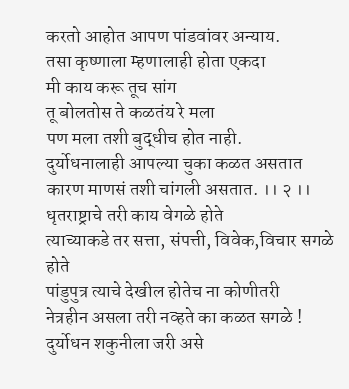करतो आहोत आपण पांडवांवर अन्याय.
तसा कृष्णाला म्हणालाही होता एकदा
मी काय करू तूच सांग
तू बोलतोस ते कळतंय रे मला
पण मला तशी बुद्धीच होत नाही.
दुर्योधनालाही आपल्या चुका कळत असतात
कारण माणसं तशी चांगली असतात. ।। २ ।।
धृतराष्ट्राचे तरी काय वेगळे होते
त्याच्याकडे तर सत्ता, संपत्ती, विवेक,विचार सगळे होते
पांडुपुत्र त्याचे देखील होतेच ना कोणीतरी
नेत्रहीन असला तरी नव्हते का कळत सगळे !
दुर्योधन शकुनीला जरी असे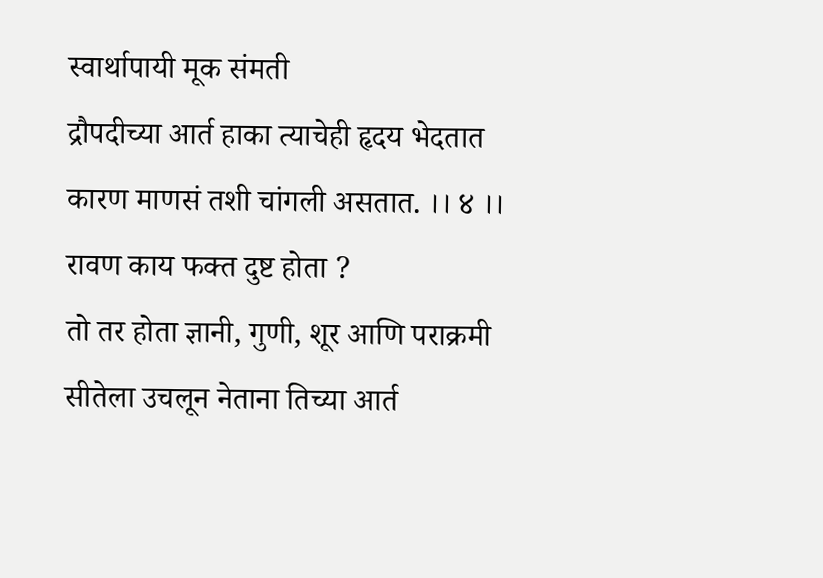स्वार्थापायी मूक संमती
द्रौपदीच्या आर्त हाका त्याचेही हृदय भेदतात
कारण माणसं तशी चांगली असतात. ।। ४ ।।
रावण काय फक्त दुष्ट होता ?
तो तर होता ज्ञानी, गुणी, शूर आणि पराक्रमी
सीतेला उचलून नेताना तिच्या आर्त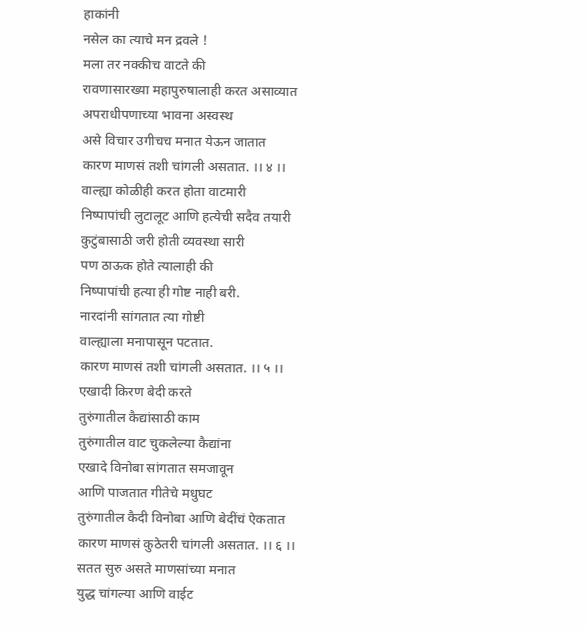हाकांनी
नसेल का त्याचे मन द्रवले !
मला तर नक्कीच वाटते की
रावणासारख्या महापुरुषालाही करत असाव्यात
अपराधीपणाच्या भावना अस्वस्थ
असे विचार उगीचच मनात येऊन जातात
कारण माणसं तशी चांगली असतात. ।। ४ ।।
वाल्ह्या कोळीही करत होता वाटमारी
निष्पापांची लुटालूट आणि हत्येची सदैव तयारी
कुटुंबासाठी जरी होती व्यवस्था सारी
पण ठाऊक होते त्यालाही की
निष्पापांची हत्या ही गोष्ट नाही बरी.
नारदांनी सांगतात त्या गोष्टी
वाल्ह्याला मनापासून पटतात.
कारण माणसं तशी चांगली असतात. ।। ५ ।।
एखादी किरण बेदी करते
तुरुंगातील कैद्यांसाठी काम
तुरुंगातील वाट चुकलेल्या कैद्यांना
एखादे विनोबा सांगतात समजावून
आणि पाजतात गीतेचे मधुघट
तुरुंगातील कैदी विनोबा आणि बेदींचं ऐकतात
कारण माणसं कुठेतरी चांगली असतात. ।। ६ ।।
सतत सुरु असते माणसांच्या मनात
युद्ध चांगल्या आणि वाईट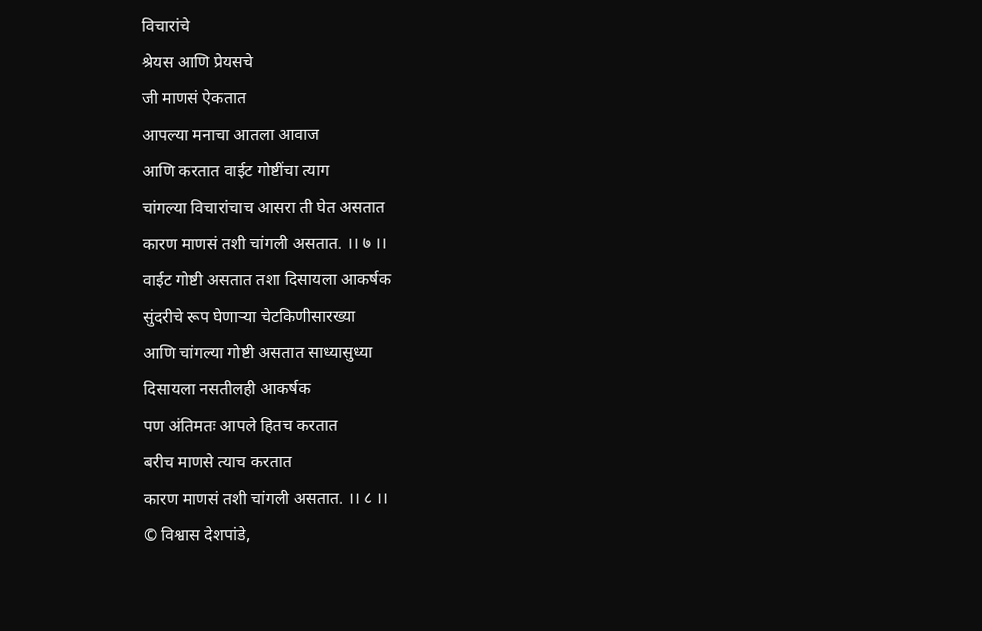विचारांचे
श्रेयस आणि प्रेयसचे
जी माणसं ऐकतात
आपल्या मनाचा आतला आवाज
आणि करतात वाईट गोष्टींचा त्याग
चांगल्या विचारांचाच आसरा ती घेत असतात
कारण माणसं तशी चांगली असतात. ।। ७ ।।
वाईट गोष्टी असतात तशा दिसायला आकर्षक
सुंदरीचे रूप घेणाऱ्या चेटकिणीसारख्या
आणि चांगल्या गोष्टी असतात साध्यासुध्या
दिसायला नसतीलही आकर्षक
पण अंतिमतः आपले हितच करतात
बरीच माणसे त्याच करतात
कारण माणसं तशी चांगली असतात. ।। ८ ।।
© विश्वास देशपांडे,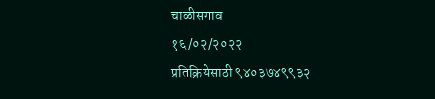चाळीसगाव
१६/०२/२०२२
प्रतिक्रियेसाठी ९४०३७४९९३२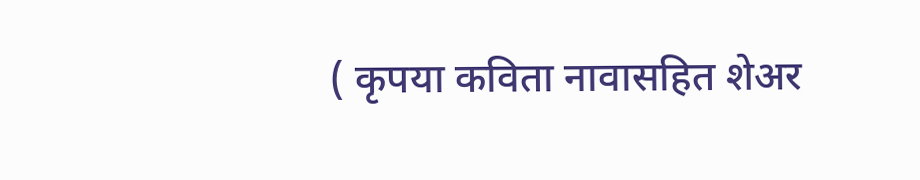( कृपया कविता नावासहित शेअर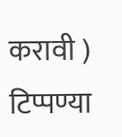करावी )
टिप्पण्या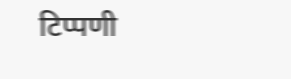टिप्पणी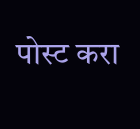पोस्ट करा